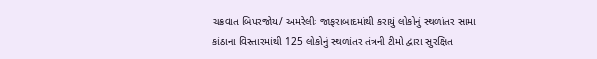ચક્રવાત બિપરજોય/ અમરેલીઃ જાફરાબાદમાંથી કરાયું લોકોનું સ્થળાંતર સામા કાંઠાના વિસ્તારમાંથી 125 લોકોનું સ્થળાંતર તંત્રની ટીમો દ્વારા સુરક્ષિત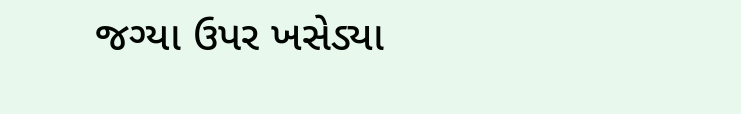જગ્યા ઉપર ખસેડ્યા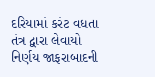દરિયામાં કરંટ વધતા તંત્ર દ્વારા લેવાયો નિર્ણય જાફરાબાદની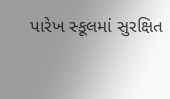પારેખ સ્કૂલમાં સુરક્ષિત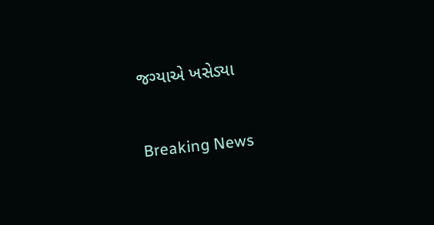જગ્યાએ ખસેડ્યા

Breaking News